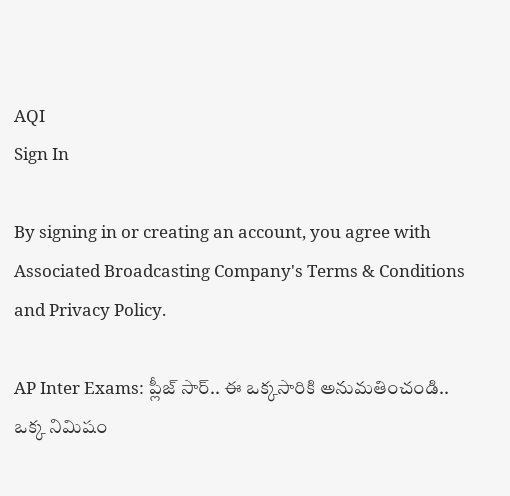AQI
Sign In

By signing in or creating an account, you agree with Associated Broadcasting Company's Terms & Conditions and Privacy Policy.

AP Inter Exams: ప్లీజ్ సార్.. ఈ ఒక్కసారికి అనుమతించండి.. ఒక్క నిమిషం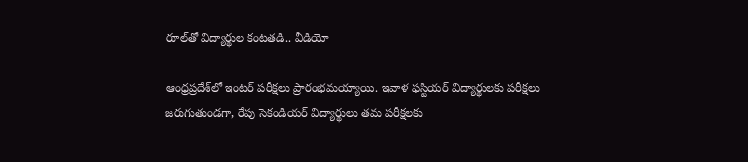రూల్‌తో విద్యార్థుల కంటతడి.. వీడియో

ఆంధ్రప్రదేశ్‌లో ఇంటర్‌ పరీక్షలు ప్రారంభమయ్యాయి. ఇవాళ ఫస్టియర్ విద్యార్థులకు పరీక్షలు జరుగుతుండగా, రేపు సెకండియర్ విద్యార్థులు తమ పరీక్షలకు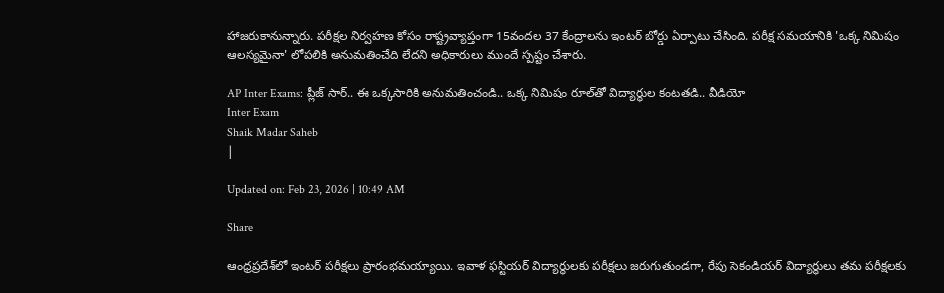హాజరుకానున్నారు. పరీక్షల నిర్వహణ కోసం రాష్ట్రవ్యాప్తంగా 15వందల 37 కేంద్రాలను ఇంటర్ బోర్డు ఏర్పాటు చేసింది. పరీక్ష సమయానికి 'ఒక్క నిమిషం ఆలస్యమైనా' లోపలికి అనుమతించేది లేదని అధికారులు ముందే స్పష్టం చేశారు.

AP Inter Exams: ప్లీజ్ సార్.. ఈ ఒక్కసారికి అనుమతించండి.. ఒక్క నిమిషం రూల్‌తో విద్యార్థుల కంటతడి.. వీడియో
Inter Exam
Shaik Madar Saheb
|

Updated on: Feb 23, 2026 | 10:49 AM

Share

ఆంధ్రప్రదేశ్‌లో ఇంటర్‌ పరీక్షలు ప్రారంభమయ్యాయి. ఇవాళ ఫస్టియర్ విద్యార్థులకు పరీక్షలు జరుగుతుండగా, రేపు సెకండియర్ విద్యార్థులు తమ పరీక్షలకు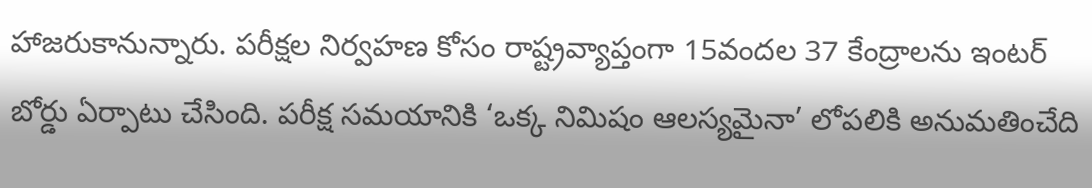హాజరుకానున్నారు. పరీక్షల నిర్వహణ కోసం రాష్ట్రవ్యాప్తంగా 15వందల 37 కేంద్రాలను ఇంటర్ బోర్డు ఏర్పాటు చేసింది. పరీక్ష సమయానికి ‘ఒక్క నిమిషం ఆలస్యమైనా’ లోపలికి అనుమతించేది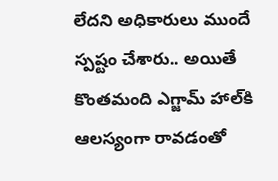లేదని అధికారులు ముందే స్పష్టం చేశారు.. అయితే కొంతమంది ఎగ్జామ్‌ హాల్‌కి ఆలస్యంగా రావడంతో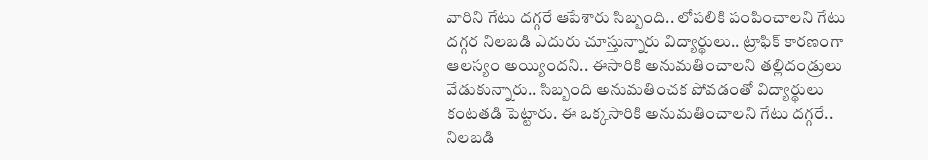వారిని గేటు దగ్గరే ఆపేశారు సిబ్బంది.. లోపలికి పంపించాలని గేటు దగ్గర నిలబడి ఎదురు చూస్తున్నారు విద్యార్థులు.. ట్రాఫిక్‌ కారణంగా ఆలస్యం అయ్యిందని.. ఈసారికి అనుమతించాలని తల్లిదండ్రులు వేడుకున్నారు.. సిబ్బంది అనుమతించక పోవడంతో విద్యార్థులు కంటతడి పెట్టారు. ఈ ఒక్కసారికి అనుమతించాలని గేటు దగ్గరే.. నిలబడి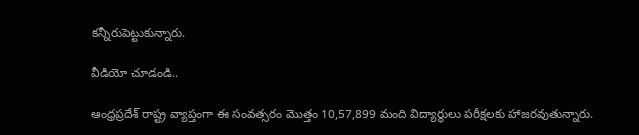కన్నీరుపెట్టుకున్నారు.

వీడియో చూడండి..

ఆంధ్రప్రదేశ్ రాష్ట్ర వ్యాప్తంగా ఈ సంవత్సరం మొత్తం 10,57,899 మంది విద్యార్థులు పరీక్షలకు హాజరవుతున్నారు.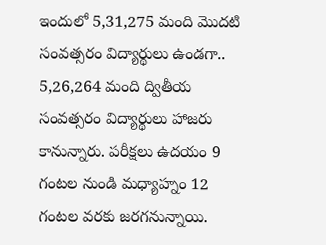ఇందులో 5,31,275 మంది మొదటి సంవత్సరం విద్యార్థులు ఉండగా.. 5,26,264 మంది ద్వితీయ సంవత్సరం విద్యార్థులు హాజరు కానున్నారు. పరీక్షలు ఉదయం 9 గంటల నుండి మధ్యాహ్నం 12 గంటల వరకు జరగనున్నాయి.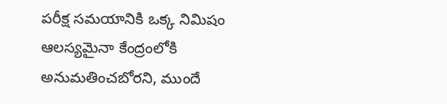పరీక్ష సమయానికి ఒక్క నిమిషం ఆలస్యమైనా కేంద్రంలోకి అనుమతించబోరని, ముందే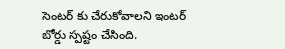సెంటర్ కు చేరుకోవాలని ఇంటర్ బోర్డు స్పష్టం చేసింది.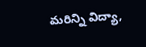మరిన్ని విద్యా,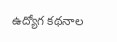ఉద్యోగ కథనాల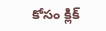కోసం క్లిక్‌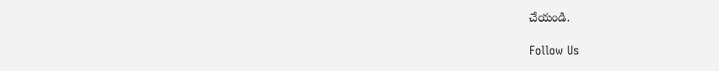చేయండి.

Follow Us